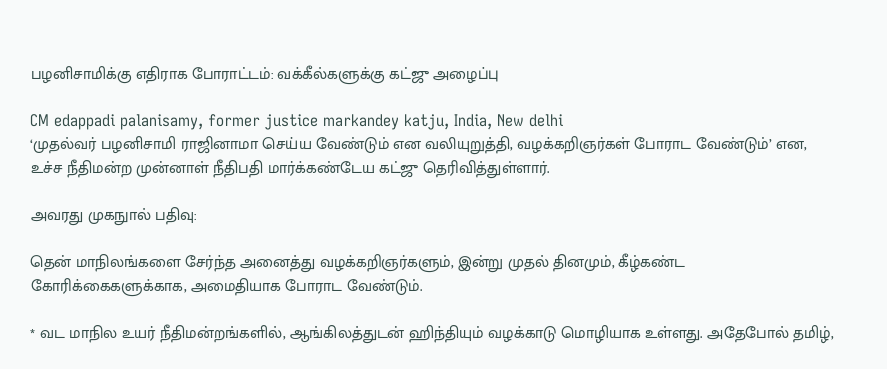பழனிசாமிக்கு எதிராக போராட்டம்: வக்கீல்களுக்கு கட்ஜு அழைப்பு

CM edappadi palanisamy, former justice markandey katju, India, New delhi
‘முதல்வர் பழனிசாமி ராஜினாமா செய்ய வேண்டும் என வலியுறுத்தி, வழக்கறிஞர்கள் போராட வேண்டும்’ என, உச்ச நீதிமன்ற முன்னாள் நீதிபதி மார்க்கண்டேய கட்ஜு தெரிவித்துள்ளார்.

அவரது முகநுால் பதிவு:

தென் மாநிலங்களை சேர்ந்த அனைத்து வழக்கறிஞர்களும், இன்று முதல் தினமும், கீழ்கண்ட கோரிக்கைகளுக்காக, அமைதியாக போராட வேண்டும்.

* வட மாநில உயர் நீதிமன்றங்களில், ஆங்கிலத்துடன் ஹிந்தியும் வழக்காடு மொழியாக உள்ளது. அதேபோல் தமிழ்,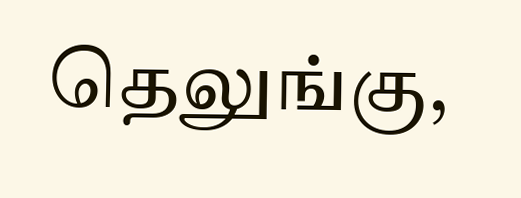தெலுங்கு,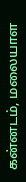கன்னடம், மலையாள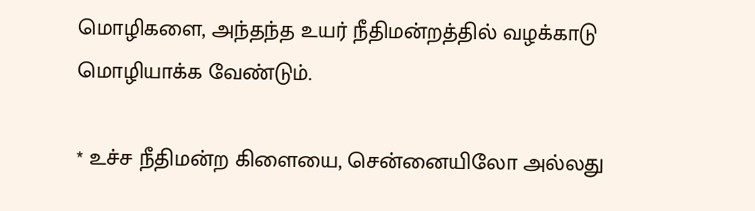மொழிகளை, அந்தந்த உயர் நீதிமன்றத்தில் வழக்காடு மொழியாக்க வேண்டும்.

* உச்ச நீதிமன்ற கிளையை, சென்னையிலோ அல்லது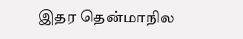இதர தென்மாநில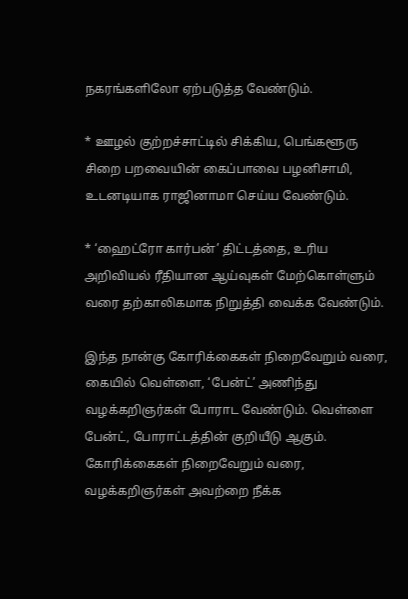நகரங்களிலோ ஏற்படுத்த வேண்டும்.

* ஊழல் குற்றச்சாட்டில் சிக்கிய, பெங்களூரு சிறை பறவையின் கைப்பாவை பழனிசாமி, உடனடியாக ராஜினாமா செய்ய வேண்டும்.

* ‘ஹைட்ரோ கார்பன்’ திட்டத்தை, உரிய அறிவியல் ரீதியான ஆய்வுகள் மேற்கொள்ளும் வரை தற்காலிகமாக நிறுத்தி வைக்க வேண்டும்.

இந்த நான்கு கோரிக்கைகள் நிறைவேறும் வரை, கையில் வெள்ளை, ‘பேன்ட்’ அணிந்து வழக்கறிஞர்கள் போராட வேண்டும். வெள்ளை பேன்ட், போராட்டத்தின் குறியீடு ஆகும். கோரிக்கைகள் நிறைவேறும் வரை, வழக்கறிஞர்கள் அவற்றை நீக்க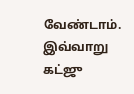வேண்டாம். இவ்வாறு கட்ஜு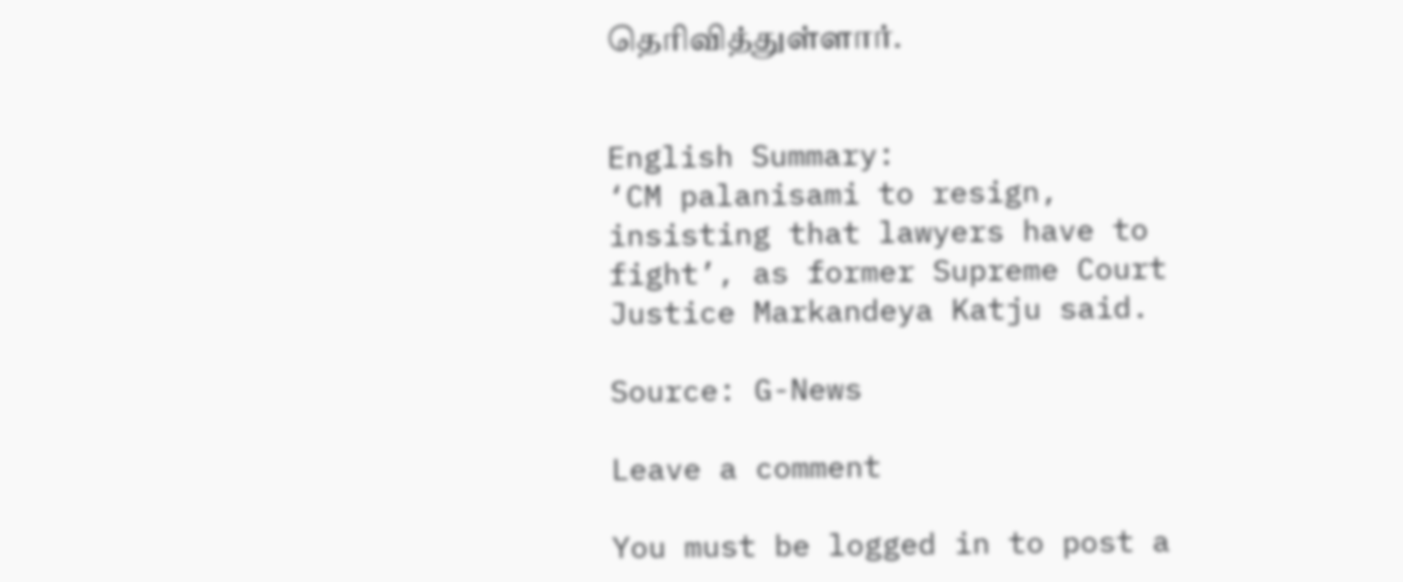தெரிவித்துள்ளார்.


English Summary:
‘CM palanisami to resign, insisting that lawyers have to fight’, as former Supreme Court Justice Markandeya Katju said.

Source: G-News

Leave a comment

You must be logged in to post a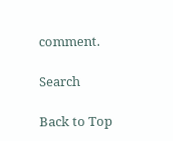comment.

Search

Back to Top